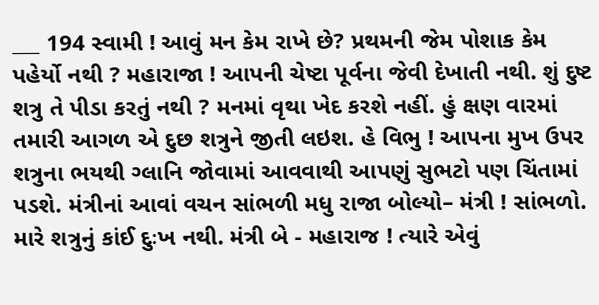___ 194 સ્વામી ! આવું મન કેમ રાખે છે? પ્રથમની જેમ પોશાક કેમ પહેર્યો નથી ? મહારાજા ! આપની ચેષ્ટા પૂર્વના જેવી દેખાતી નથી. શું દુષ્ટ શત્રુ તે પીડા કરતું નથી ? મનમાં વૃથા ખેદ કરશે નહીં. હું ક્ષણ વારમાં તમારી આગળ એ દુછ શત્રુને જીતી લઇશ. હે વિભુ ! આપના મુખ ઉપર શત્રુના ભયથી ગ્લાનિ જોવામાં આવવાથી આપણું સુભટો પણ ચિંતામાં પડશે. મંત્રીનાં આવાં વચન સાંભળી મધુ રાજા બોલ્યો– મંત્રી ! સાંભળો. મારે શત્રુનું કાંઈ દુઃખ નથી. મંત્રી બે - મહારાજ ! ત્યારે એવું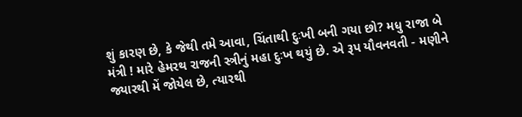શું કારણ છે, કે જેથી તમે આવા, ચિંતાથી દુઃખી બની ગયા છો? મધુ રાજા બે મંત્રી ! મારે હેમરથ રાજની સ્ત્રીનું મહા દુઃખ થયું છે. એ રૂપ યૌવનવતી - મણીને જ્યારથી મેં જોયેલ છે, ત્યારથી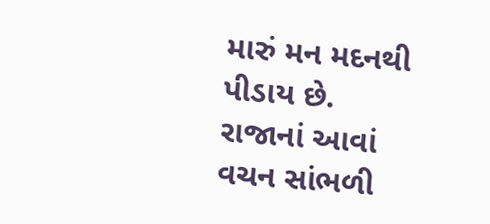મારું મન મદનથી પીડાય છે. રાજાનાં આવાં વચન સાંભળી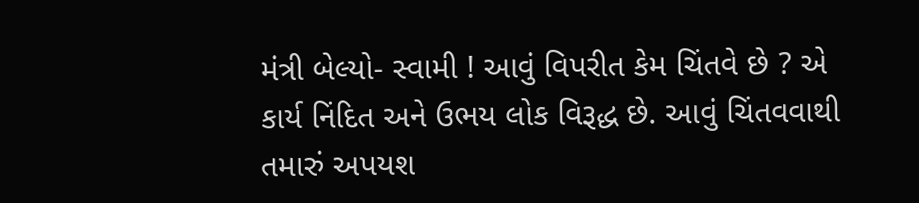મંત્રી બેલ્યો- સ્વામી ! આવું વિપરીત કેમ ચિંતવે છે ? એ કાર્ય નિંદિત અને ઉભય લોક વિરૂદ્ધ છે. આવું ચિંતવવાથી તમારું અપયશ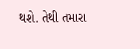થશે. તેથી તમારા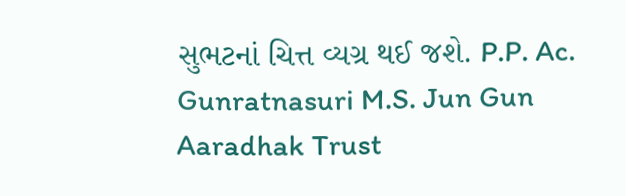સુભટનાં ચિત્ત વ્યગ્ર થઈ જશે. P.P. Ac. Gunratnasuri M.S. Jun Gun Aaradhak Trust